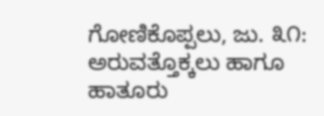ಗೋಣಿಕೊಪ್ಪಲು, ಜು. ೩೧: ಅರುವತ್ತೊಕ್ಕಲು ಹಾಗೂ ಹಾತೂರು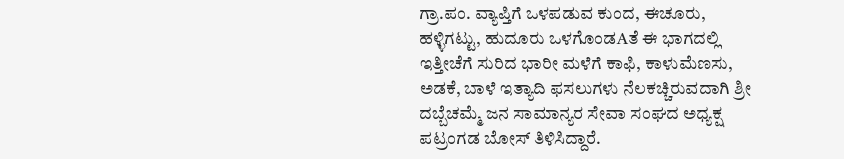ಗ್ರಾ.ಪಂ. ವ್ಯಾಪ್ತಿಗೆ ಒಳಪಡುವ ಕುಂದ, ಈಚೂರು, ಹಳ್ಳಿಗಟ್ಟು, ಹುದೂರು ಒಳಗೊಂಡAತೆ ಈ ಭಾಗದಲ್ಲಿ ಇತ್ತೀಚೆಗೆ ಸುರಿದ ಭಾರೀ ಮಳೆಗೆ ಕಾಫಿ, ಕಾಳುಮೆಣಸು, ಅಡಕೆ, ಬಾಳೆ ಇತ್ಯಾದಿ ಫಸಲುಗಳು ನೆಲಕಚ್ಚಿರುವದಾಗಿ ಶ್ರೀ ದಬ್ಬೆಚಮ್ಮೆ ಜನ ಸಾಮಾನ್ಯರ ಸೇವಾ ಸಂಘದ ಅಧ್ಯಕ್ಷ ಪಟ್ರಂಗಡ ಬೋಸ್ ತಿಳಿಸಿದ್ದಾರೆ.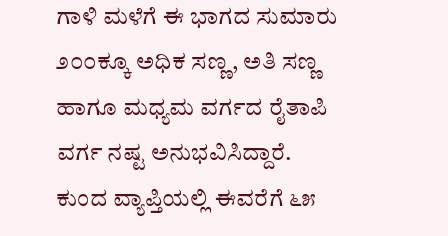ಗಾಳಿ ಮಳೆಗೆ ಈ ಭಾಗದ ಸುಮಾರು ೨೦೦ಕ್ಕೂ ಅಧಿಕ ಸಣ್ಣ, ಅತಿ ಸಣ್ಣ ಹಾಗೂ ಮಧ್ಯಮ ವರ್ಗದ ರೈತಾಪಿ ವರ್ಗ ನಷ್ಟ ಅನುಭವಿಸಿದ್ದಾರೆ. ಕುಂದ ವ್ಯಾಪ್ತಿಯಲ್ಲಿ ಈವರೆಗೆ ೬೫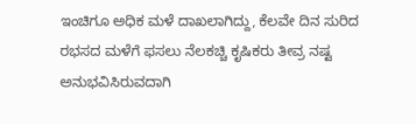ಇಂಚಿಗೂ ಅಧಿಕ ಮಳೆ ದಾಖಲಾಗಿದ್ದು, ಕೆಲವೇ ದಿನ ಸುರಿದ ರಭಸದ ಮಳೆಗೆ ಫಸಲು ನೆಲಕಚ್ಚಿ ಕೃಷಿಕರು ತೀವ್ರ ನಷ್ಟ ಅನುಭವಿಸಿರುವದಾಗಿ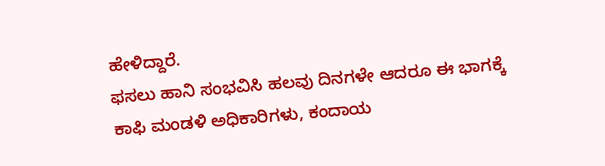ಹೇಳಿದ್ದಾರೆ.
ಫಸಲು ಹಾನಿ ಸಂಭವಿಸಿ ಹಲವು ದಿನಗಳೇ ಆದರೂ ಈ ಭಾಗಕ್ಕೆ ಕಾಫಿ ಮಂಡಳಿ ಅಧಿಕಾರಿಗಳು, ಕಂದಾಯ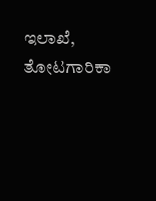ಇಲಾಖೆ, ತೋಟಗಾರಿಕಾ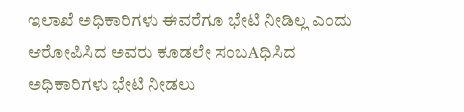ಇಲಾಖೆ ಅಧಿಕಾರಿಗಳು ಈವರೆಗೂ ಭೇಟಿ ನೀಡಿಲ್ಲ ಎಂದು ಆರೋಪಿಸಿದ ಅವರು ಕೂಡಲೇ ಸಂಬAಧಿಸಿದ ಅಧಿಕಾರಿಗಳು ಭೇಟಿ ನೀಡಲು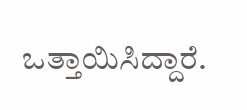ಒತ್ತಾಯಿಸಿದ್ದಾರೆ.